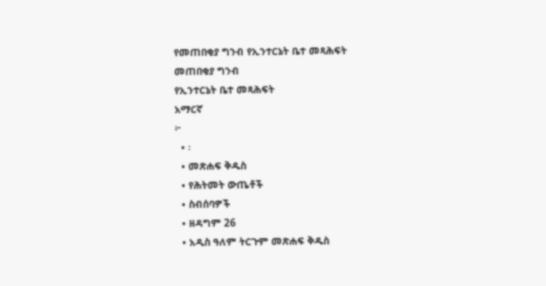የመጠበቂያ ግንብ የኢንተርኔት ቤተ መጻሕፍት
መጠበቂያ ግንብ
የኢንተርኔት ቤተ መጻሕፍት
አማርኛ
፦
  • ፡
  • መጽሐፍ ቅዱስ
  • የሕትመት ውጤቶች
  • ስብሰባዎች
  • ዘዳግም 26
  • አዲስ ዓለም ትርጉም መጽሐፍ ቅዱስ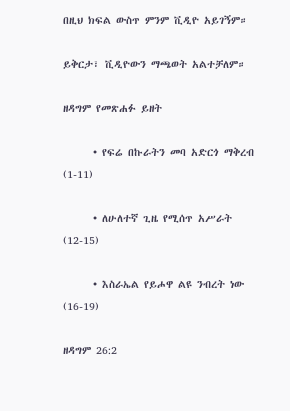በዚህ ክፍል ውስጥ ምንም ቪዲዮ አይገኝም።

ይቅርታ፣ ቪዲዮውን ማጫወት አልተቻለም።

ዘዳግም የመጽሐፉ ይዘት

      • የፍሬ በኩራትን መባ አድርጎ ማቅረብ (1-11)

      • ለሁለተኛ ጊዜ የሚሰጥ አሥራት (12-15)

      • እስራኤል የይሖዋ ልዩ ንብረት ነው (16-19)

ዘዳግም 26:2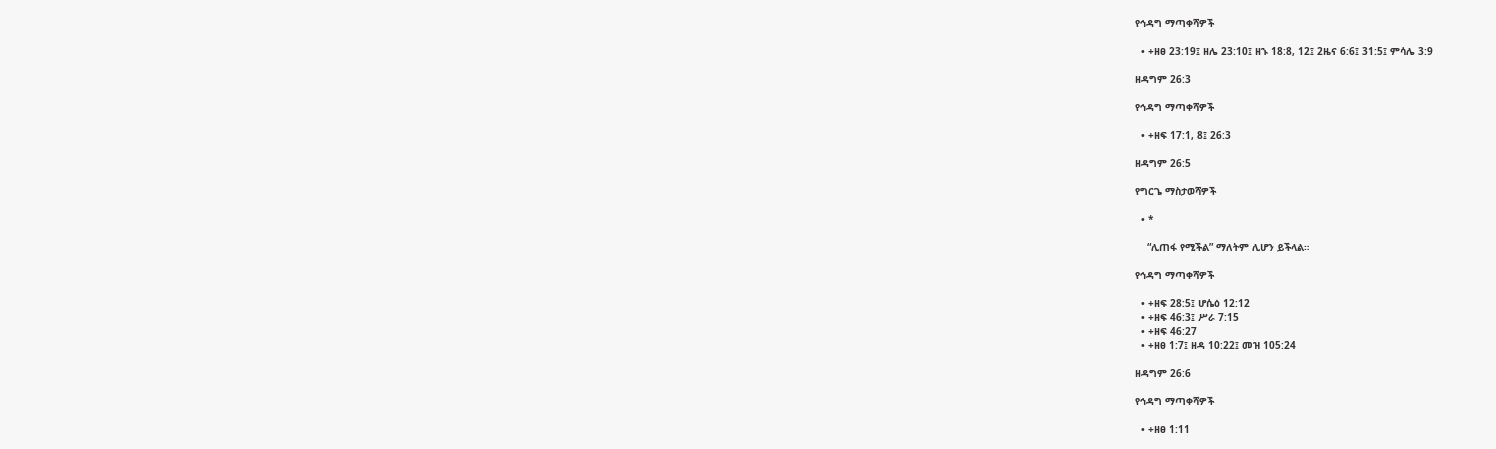የኅዳግ ማጣቀሻዎች

  • +ዘፀ 23:19፤ ዘሌ 23:10፤ ዘኁ 18:8, 12፤ 2ዜና 6:6፤ 31:5፤ ምሳሌ 3:9

ዘዳግም 26:3

የኅዳግ ማጣቀሻዎች

  • +ዘፍ 17:1, 8፤ 26:3

ዘዳግም 26:5

የግርጌ ማስታወሻዎች

  • *

    “ሊጠፋ የሚችል” ማለትም ሊሆን ይችላል።

የኅዳግ ማጣቀሻዎች

  • +ዘፍ 28:5፤ ሆሴዕ 12:12
  • +ዘፍ 46:3፤ ሥራ 7:15
  • +ዘፍ 46:27
  • +ዘፀ 1:7፤ ዘዳ 10:22፤ መዝ 105:24

ዘዳግም 26:6

የኅዳግ ማጣቀሻዎች

  • +ዘፀ 1:11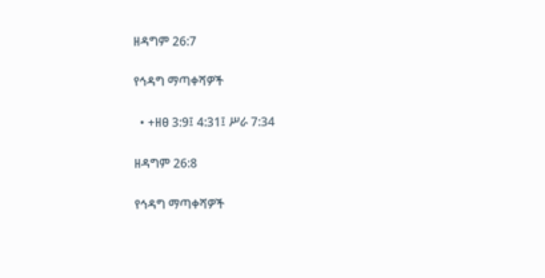ዘዳግም 26:7

የኅዳግ ማጣቀሻዎች

  • +ዘፀ 3:9፤ 4:31፤ ሥራ 7:34

ዘዳግም 26:8

የኅዳግ ማጣቀሻዎች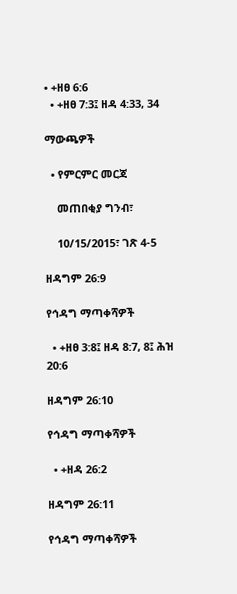• +ዘፀ 6:6
  • +ዘፀ 7:3፤ ዘዳ 4:33, 34

ማውጫዎች

  • የምርምር መርጃ

    መጠበቂያ ግንብ፣

    10/15/2015፣ ገጽ 4-5

ዘዳግም 26:9

የኅዳግ ማጣቀሻዎች

  • +ዘፀ 3:8፤ ዘዳ 8:7, 8፤ ሕዝ 20:6

ዘዳግም 26:10

የኅዳግ ማጣቀሻዎች

  • +ዘዳ 26:2

ዘዳግም 26:11

የኅዳግ ማጣቀሻዎች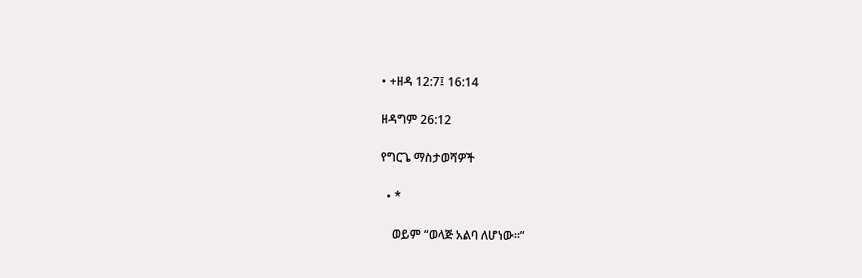• +ዘዳ 12:7፤ 16:14

ዘዳግም 26:12

የግርጌ ማስታወሻዎች

  • *

    ወይም “ወላጅ አልባ ለሆነው።”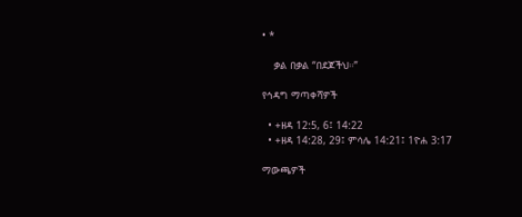• *

    ቃል በቃል “በደጆችህ።”

የኅዳግ ማጣቀሻዎች

  • +ዘዳ 12:5, 6፤ 14:22
  • +ዘዳ 14:28, 29፤ ምሳሌ 14:21፤ 1ዮሐ 3:17

ማውጫዎች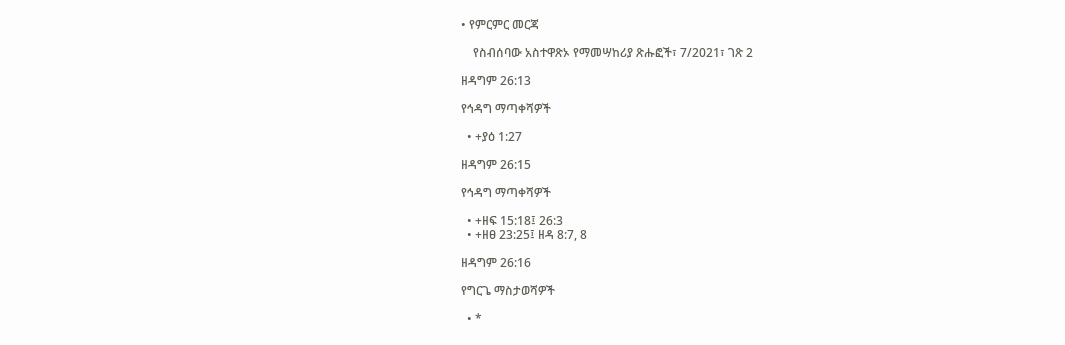• የምርምር መርጃ

    የስብሰባው አስተዋጽኦ የማመሣከሪያ ጽሑፎች፣ 7/2021፣ ገጽ 2

ዘዳግም 26:13

የኅዳግ ማጣቀሻዎች

  • +ያዕ 1:27

ዘዳግም 26:15

የኅዳግ ማጣቀሻዎች

  • +ዘፍ 15:18፤ 26:3
  • +ዘፀ 23:25፤ ዘዳ 8:7, 8

ዘዳግም 26:16

የግርጌ ማስታወሻዎች

  • *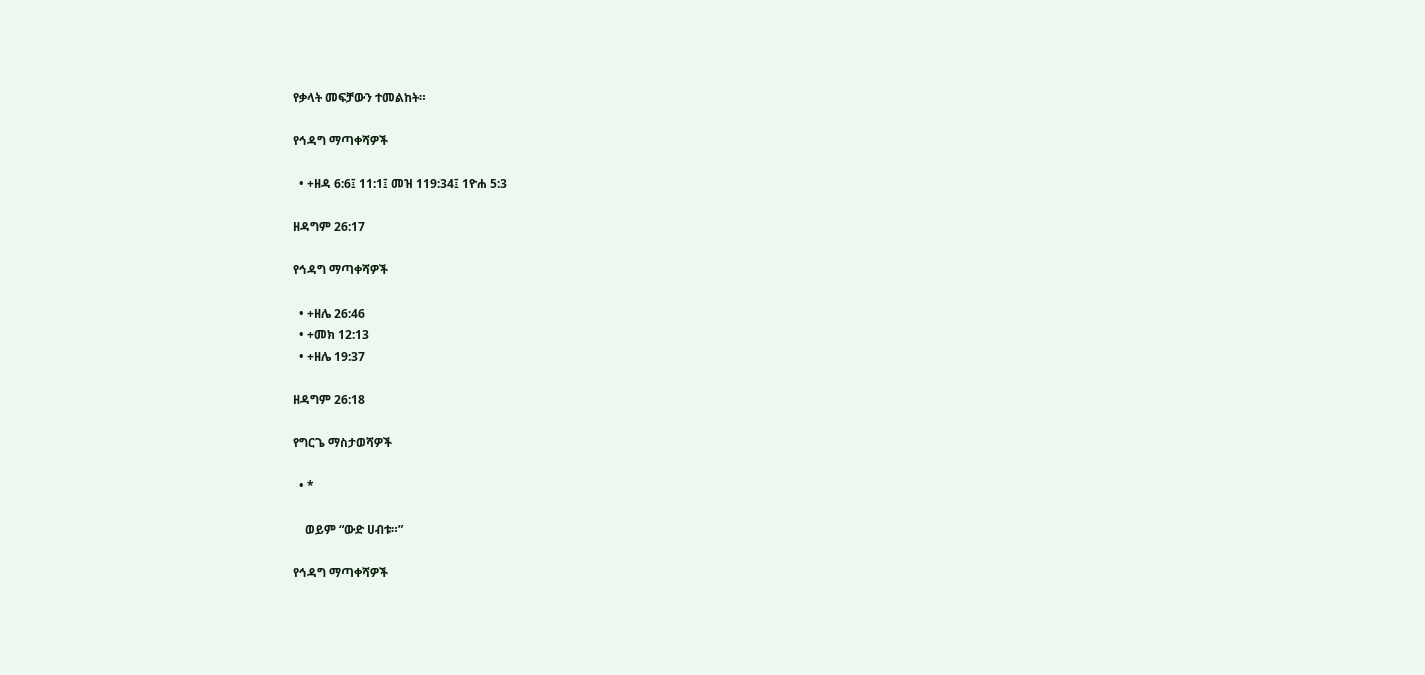የቃላት መፍቻውን ተመልከት።

የኅዳግ ማጣቀሻዎች

  • +ዘዳ 6:6፤ 11:1፤ መዝ 119:34፤ 1ዮሐ 5:3

ዘዳግም 26:17

የኅዳግ ማጣቀሻዎች

  • +ዘሌ 26:46
  • +መክ 12:13
  • +ዘሌ 19:37

ዘዳግም 26:18

የግርጌ ማስታወሻዎች

  • *

    ወይም “ውድ ሀብቱ።”

የኅዳግ ማጣቀሻዎች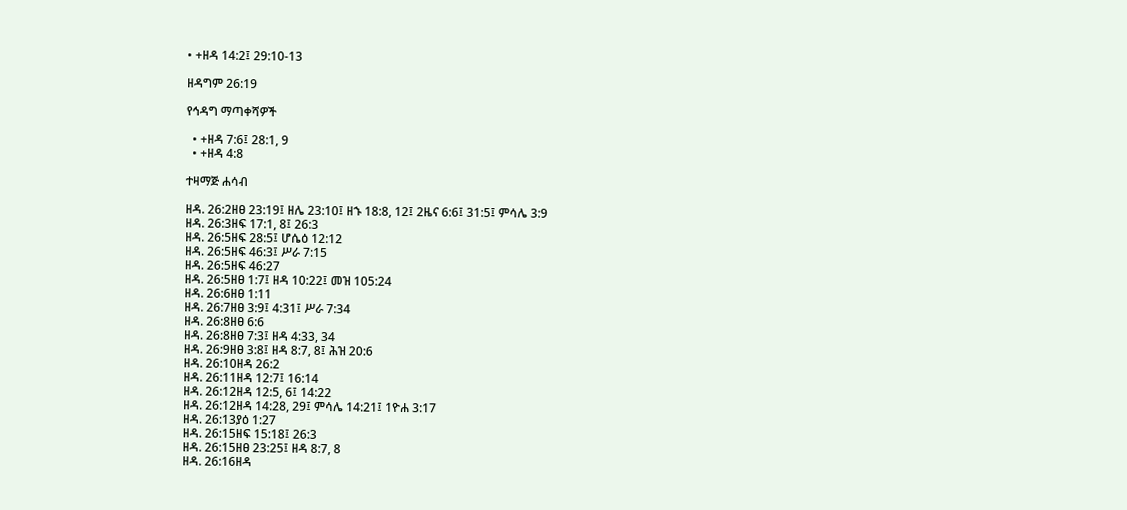• +ዘዳ 14:2፤ 29:10-13

ዘዳግም 26:19

የኅዳግ ማጣቀሻዎች

  • +ዘዳ 7:6፤ 28:1, 9
  • +ዘዳ 4:8

ተዛማጅ ሐሳብ

ዘዳ. 26:2ዘፀ 23:19፤ ዘሌ 23:10፤ ዘኁ 18:8, 12፤ 2ዜና 6:6፤ 31:5፤ ምሳሌ 3:9
ዘዳ. 26:3ዘፍ 17:1, 8፤ 26:3
ዘዳ. 26:5ዘፍ 28:5፤ ሆሴዕ 12:12
ዘዳ. 26:5ዘፍ 46:3፤ ሥራ 7:15
ዘዳ. 26:5ዘፍ 46:27
ዘዳ. 26:5ዘፀ 1:7፤ ዘዳ 10:22፤ መዝ 105:24
ዘዳ. 26:6ዘፀ 1:11
ዘዳ. 26:7ዘፀ 3:9፤ 4:31፤ ሥራ 7:34
ዘዳ. 26:8ዘፀ 6:6
ዘዳ. 26:8ዘፀ 7:3፤ ዘዳ 4:33, 34
ዘዳ. 26:9ዘፀ 3:8፤ ዘዳ 8:7, 8፤ ሕዝ 20:6
ዘዳ. 26:10ዘዳ 26:2
ዘዳ. 26:11ዘዳ 12:7፤ 16:14
ዘዳ. 26:12ዘዳ 12:5, 6፤ 14:22
ዘዳ. 26:12ዘዳ 14:28, 29፤ ምሳሌ 14:21፤ 1ዮሐ 3:17
ዘዳ. 26:13ያዕ 1:27
ዘዳ. 26:15ዘፍ 15:18፤ 26:3
ዘዳ. 26:15ዘፀ 23:25፤ ዘዳ 8:7, 8
ዘዳ. 26:16ዘዳ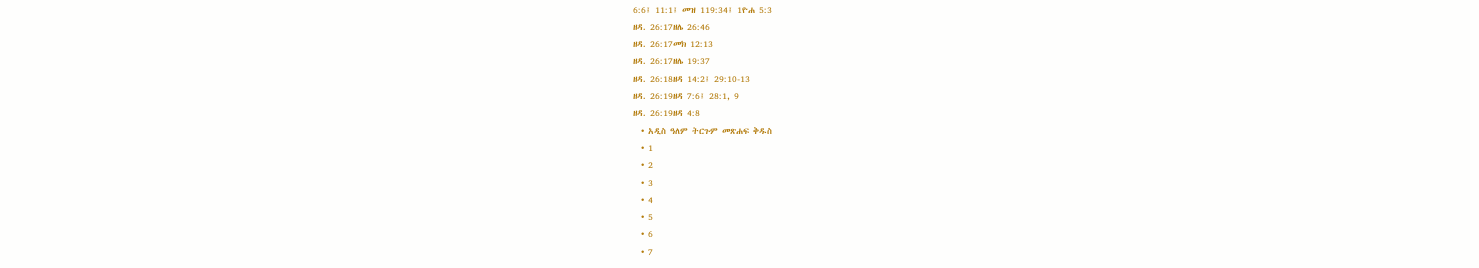6:6፤ 11:1፤ መዝ 119:34፤ 1ዮሐ 5:3
ዘዳ. 26:17ዘሌ 26:46
ዘዳ. 26:17መክ 12:13
ዘዳ. 26:17ዘሌ 19:37
ዘዳ. 26:18ዘዳ 14:2፤ 29:10-13
ዘዳ. 26:19ዘዳ 7:6፤ 28:1, 9
ዘዳ. 26:19ዘዳ 4:8
  • አዲስ ዓለም ትርጉም መጽሐፍ ቅዱስ
  • 1
  • 2
  • 3
  • 4
  • 5
  • 6
  • 7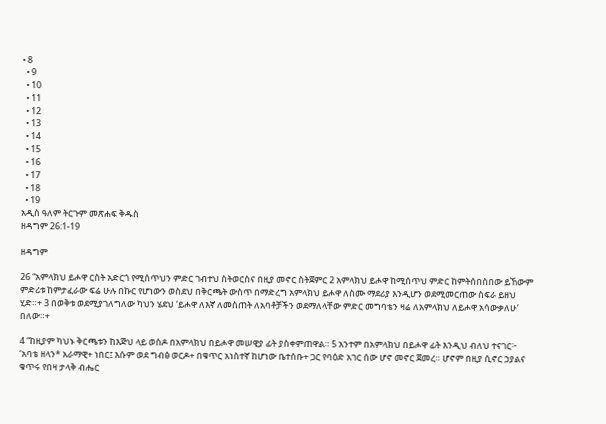• 8
  • 9
  • 10
  • 11
  • 12
  • 13
  • 14
  • 15
  • 16
  • 17
  • 18
  • 19
አዲስ ዓለም ትርጉም መጽሐፍ ቅዱስ
ዘዳግም 26:1-19

ዘዳግም

26 “አምላክህ ይሖዋ ርስት አድርጎ የሚሰጥህን ምድር ገብተህ ስትወርስና በዚያ መኖር ስትጀምር 2 አምላክህ ይሖዋ ከሚሰጥህ ምድር ከምትሰበስበው ይኸውም ምድሪቱ ከምታፈራው ፍሬ ሁሉ በኩር የሆነውን ወስደህ በቅርጫት ውስጥ በማድረግ አምላክህ ይሖዋ ለስሙ ማደሪያ እንዲሆን ወደሚመርጠው ስፍራ ይዘህ ሂድ።+ 3 በወቅቱ ወደሚያገለግለው ካህን ሄደህ ‘ይሖዋ ለእኛ ለመስጠት ለአባቶቻችን ወደማለላቸው ምድር መግባቴን ዛሬ ለአምላክህ ለይሖዋ አሳውቃለሁ’ በለው።+

4 “ከዚያም ካህኑ ቅርጫቱን ከእጅህ ላይ ወስዶ በአምላክህ በይሖዋ መሠዊያ ፊት ያስቀምጠዋል። 5 አንተም በአምላክህ በይሖዋ ፊት እንዲህ ብለህ ተናገር፦ ‘አባቴ ዘላን* አራማዊ+ ነበር፤ እሱም ወደ ግብፅ ወርዶ+ በቁጥር አነስተኛ ከሆነው ቤተሰቡ+ ጋር የባዕድ አገር ሰው ሆኖ መኖር ጀመረ። ሆኖም በዚያ ሲኖር ኃያልና ቁጥሩ የበዛ ታላቅ ብሔር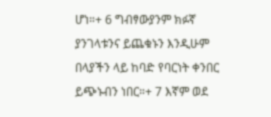ሆነ።+ 6 ግብፃውያንም ክፉኛ ያንገላቱንና ይጨቁኑን እንዲሁም በላያችን ላይ ከባድ የባርነት ቀንበር ይጭኑብን ነበር።+ 7 እኛም ወደ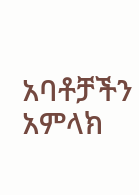አባቶቻችን አምላክ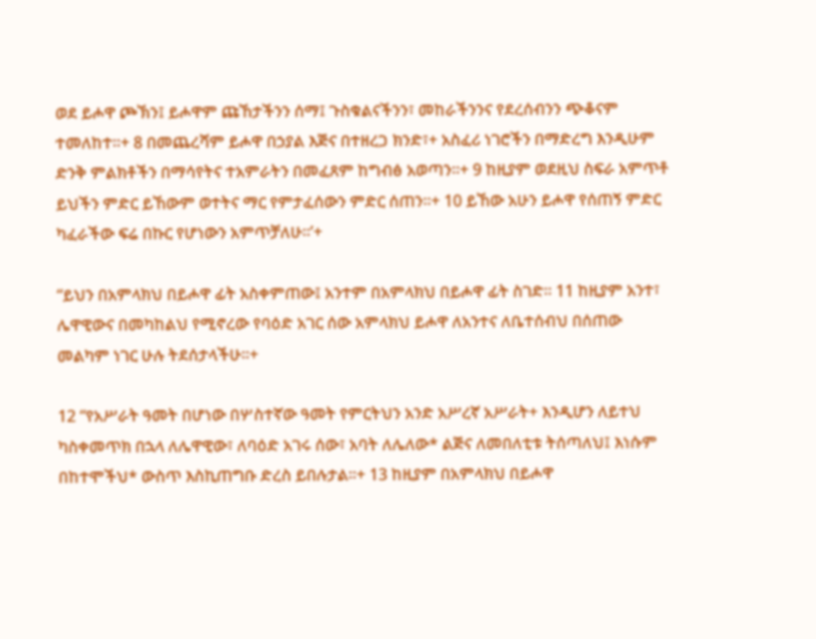ወደ ይሖዋ ጮኽን፤ ይሖዋም ጩኸታችንን ሰማ፤ ጉስቁልናችንን፣ መከራችንንና የደረሰብንን ጭቆናም ተመለከተ።+ 8 በመጨረሻም ይሖዋ በኃያል እጅና በተዘረጋ ክንድ፣+ አስፈሪ ነገሮችን በማድረግ እንዲሁም ድንቅ ምልክቶችን በማሳየትና ተአምራትን በመፈጸም ከግብፅ አወጣን።+ 9 ከዚያም ወደዚህ ስፍራ አምጥቶ ይህችን ምድር ይኸውም ወተትና ማር የምታፈሰውን ምድር ሰጠን።+ 10 ይኸው አሁን ይሖዋ የሰጠኝ ምድር ካፈራችው ፍሬ በኩር የሆነውን አምጥቻለሁ።’+

“ይህን በአምላክህ በይሖዋ ፊት አስቀምጠው፤ አንተም በአምላክህ በይሖዋ ፊት ስገድ። 11 ከዚያም አንተ፣ ሌዋዊውና በመካከልህ የሚኖረው የባዕድ አገር ሰው አምላክህ ይሖዋ ለአንተና ለቤተሰብህ በሰጠው መልካም ነገር ሁሉ ትደሰታላችሁ።+

12 “የአሥራት ዓመት በሆነው በሦስተኛው ዓመት የምርትህን አንድ አሥረኛ አሥራት+ እንዲሆን ለይተህ ካስቀመጥክ በኋላ ለሌዋዊው፣ ለባዕድ አገሩ ሰው፣ አባት ለሌለው* ልጅና ለመበለቲቱ ትሰጣለህ፤ እነሱም በከተሞችህ* ውስጥ እስኪጠግቡ ድረስ ይበሉታል።+ 13 ከዚያም በአምላክህ በይሖዋ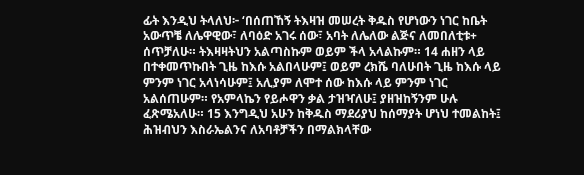ፊት እንዲህ ትላለህ፦ ‘በሰጠኸኝ ትእዛዝ መሠረት ቅዱስ የሆነውን ነገር ከቤት አውጥቼ ለሌዋዊው፣ ለባዕድ አገሩ ሰው፣ አባት ለሌለው ልጅና ለመበለቲቱ+ ሰጥቻለሁ። ትእዛዛትህን አልጣስኩም ወይም ችላ አላልኩም። 14 ሐዘን ላይ በተቀመጥኩበት ጊዜ ከእሱ አልበላሁም፤ ወይም ረክሼ ባለሁበት ጊዜ ከእሱ ላይ ምንም ነገር አላነሳሁም፤ አሊያም ለሞተ ሰው ከእሱ ላይ ምንም ነገር አልሰጠሁም። የአምላኬን የይሖዋን ቃል ታዝዣለሁ፤ ያዘዝከኝንም ሁሉ ፈጽሜአለሁ። 15 እንግዲህ አሁን ከቅዱስ ማደሪያህ ከሰማያት ሆነህ ተመልከት፤ ሕዝብህን እስራኤልንና ለአባቶቻችን በማልክላቸው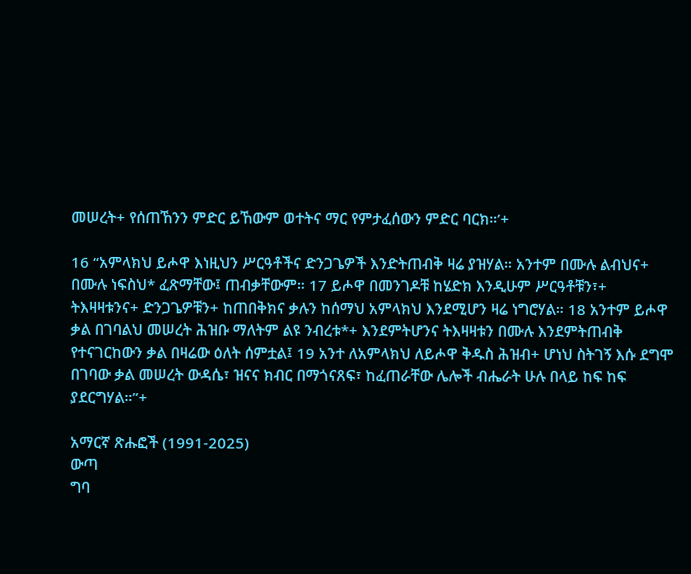መሠረት+ የሰጠኸንን ምድር ይኸውም ወተትና ማር የምታፈሰውን ምድር ባርክ።’+

16 “አምላክህ ይሖዋ እነዚህን ሥርዓቶችና ድንጋጌዎች እንድትጠብቅ ዛሬ ያዝሃል። አንተም በሙሉ ልብህና+ በሙሉ ነፍስህ* ፈጽማቸው፤ ጠብቃቸውም። 17 ይሖዋ በመንገዶቹ ከሄድክ እንዲሁም ሥርዓቶቹን፣+ ትእዛዛቱንና+ ድንጋጌዎቹን+ ከጠበቅክና ቃሉን ከሰማህ አምላክህ እንደሚሆን ዛሬ ነግሮሃል። 18 አንተም ይሖዋ ቃል በገባልህ መሠረት ሕዝቡ ማለትም ልዩ ንብረቱ*+ እንደምትሆንና ትእዛዛቱን በሙሉ እንደምትጠብቅ የተናገርከውን ቃል በዛሬው ዕለት ሰምቷል፤ 19 አንተ ለአምላክህ ለይሖዋ ቅዱስ ሕዝብ+ ሆነህ ስትገኝ እሱ ደግሞ በገባው ቃል መሠረት ውዳሴ፣ ዝናና ክብር በማጎናጸፍ፣ ከፈጠራቸው ሌሎች ብሔራት ሁሉ በላይ ከፍ ከፍ ያደርግሃል።”+

አማርኛ ጽሑፎች (1991-2025)
ውጣ
ግባ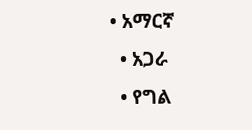• አማርኛ
  • አጋራ
  • የግል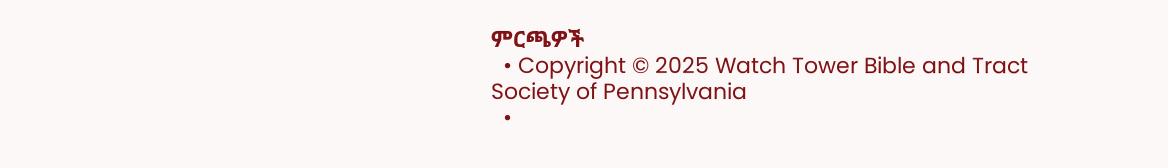ምርጫዎች
  • Copyright © 2025 Watch Tower Bible and Tract Society of Pennsylvania
  •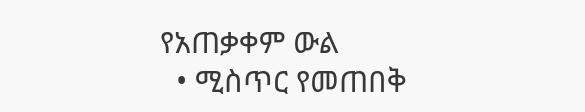የአጠቃቀም ውል
  • ሚስጥር የመጠበቅ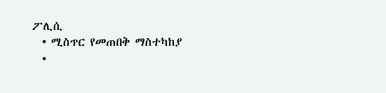ፖሊሲ
  • ሚስጥር የመጠበቅ ማስተካከያ
  •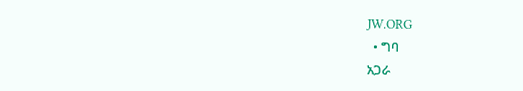JW.ORG
  • ግባ
አጋራ